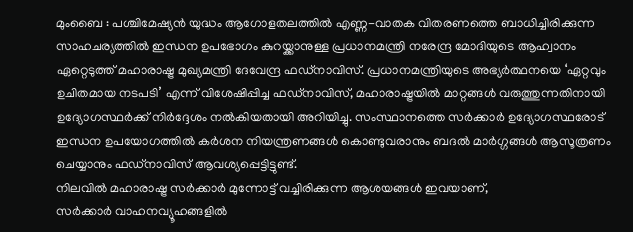മുംബൈ : പശ്ചിമേഷ്യൻ യുദ്ധം ആഗോളതലത്തിൽ എണ്ണ-വാതക വിതരണത്തെ ബാധിച്ചിരിക്കുന്ന സാഹചര്യത്തിൽ ഇന്ധന ഉപഭോഗം കുറയ്ക്കാനുള്ള പ്രധാനമന്ത്രി നരേന്ദ്ര മോദിയുടെ ആഹ്വാനം ഏറ്റെടുത്ത് മഹാരാഷ്ട്ര മുഖ്യമന്ത്രി ദേവേന്ദ്ര ഫഡ്നാവിസ്. പ്രധാനമന്ത്രിയുടെ അഭ്യർത്ഥനയെ ‘ഏറ്റവും ഉചിതമായ നടപടി’ എന്ന് വിശേഷിപ്പിച്ച ഫഡ്നാവിസ്, മഹാരാഷ്ട്രയിൽ മാറ്റങ്ങൾ വരുത്തുന്നതിനായി ഉദ്യോഗസ്ഥർക്ക് നിർദ്ദേശം നൽകിയതായി അറിയിച്ചു. സംസ്ഥാനത്തെ സർക്കാർ ഉദ്യോഗസ്ഥരോട് ഇന്ധന ഉപയോഗത്തിൽ കർശന നിയന്ത്രണങ്ങൾ കൊണ്ടുവരാനും ബദൽ മാർഗ്ഗങ്ങൾ ആസൂത്രണം ചെയ്യാനും ഫഡ്നാവിസ് ആവശ്യപ്പെട്ടിട്ടുണ്ട്.
നിലവിൽ മഹാരാഷ്ട്ര സർക്കാർ മുന്നോട്ട് വച്ചിരിക്കുന്ന ആശയങ്ങൾ ഇവയാണ്,
സർക്കാർ വാഹനവ്യൂഹങ്ങളിൽ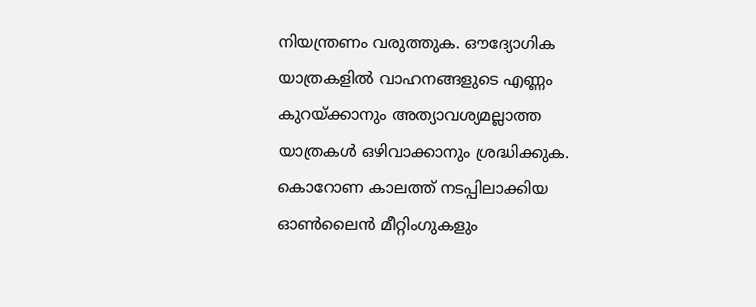നിയന്ത്രണം വരുത്തുക. ഔദ്യോഗിക യാത്രകളിൽ വാഹനങ്ങളുടെ എണ്ണം കുറയ്ക്കാനും അത്യാവശ്യമല്ലാത്ത യാത്രകൾ ഒഴിവാക്കാനും ശ്രദ്ധിക്കുക. കൊറോണ കാലത്ത് നടപ്പിലാക്കിയ ഓൺലൈൻ മീറ്റിംഗുകളും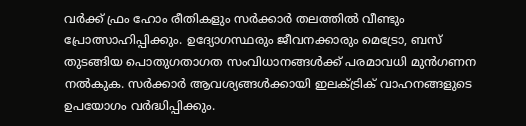വർക്ക് ഫ്രം ഹോം രീതികളും സർക്കാർ തലത്തിൽ വീണ്ടും പ്രോത്സാഹിപ്പിക്കും. ഉദ്യോഗസ്ഥരും ജീവനക്കാരും മെട്രോ, ബസ് തുടങ്ങിയ പൊതുഗതാഗത സംവിധാനങ്ങൾക്ക് പരമാവധി മുൻഗണന നൽകുക. സർക്കാർ ആവശ്യങ്ങൾക്കായി ഇലക്ട്രിക് വാഹനങ്ങളുടെ ഉപയോഗം വർദ്ധിപ്പിക്കും.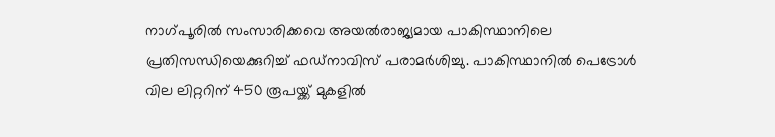നാഗ്പൂരിൽ സംസാരിക്കവെ അയൽരാജ്യമായ പാകിസ്ഥാനിലെ പ്രതിസന്ധിയെക്കുറിച്ച് ഫഡ്നാവിസ് പരാമർശിച്ചു. പാകിസ്ഥാനിൽ പെട്രോൾ വില ലിറ്ററിന് 450 രൂപയ്ക്ക് മുകളിൽ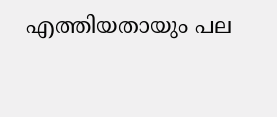എത്തിയതായും പല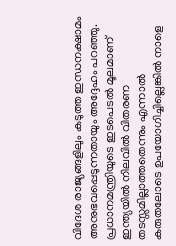വിദേശ രാജ്യങ്ങളിലും കടുത്ത ഇന്ധനക്ഷാമം അനുഭവപ്പെടുന്നതായും അദ്ദേഹം പറഞ്ഞു. പ്രധാനമന്ത്രിയുടെ ഇടപെടൽ മൂലമാണ് ഇന്ത്യയിൽ നിലവിൽ വിതരണ തടസ്സമില്ലാത്തതെന്നും എന്നാൽ കരുതലോടെ ഉപയോഗിച്ചില്ലെങ്കിൽ നാളെ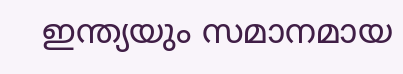ഇന്ത്യയും സമാനമായ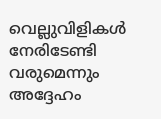വെല്ലുവിളികൾ നേരിടേണ്ടി വരുമെന്നും അദ്ദേഹം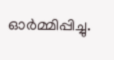ഓർമ്മിപ്പിച്ചു.